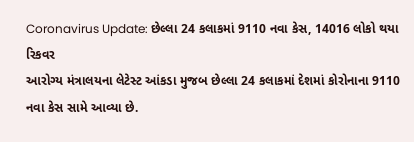Coronavirus Update: છેલ્લા 24 કલાકમાં 9110 નવા કેસ, 14016 લોકો થયા રિકવર
આરોગ્ય મંત્રાલયના લેટેસ્ટ આંકડા મુજબ છેલ્લા 24 કલાકમાં દેશમાં કોરોનાના 9110 નવા કેસ સામે આવ્યા છે.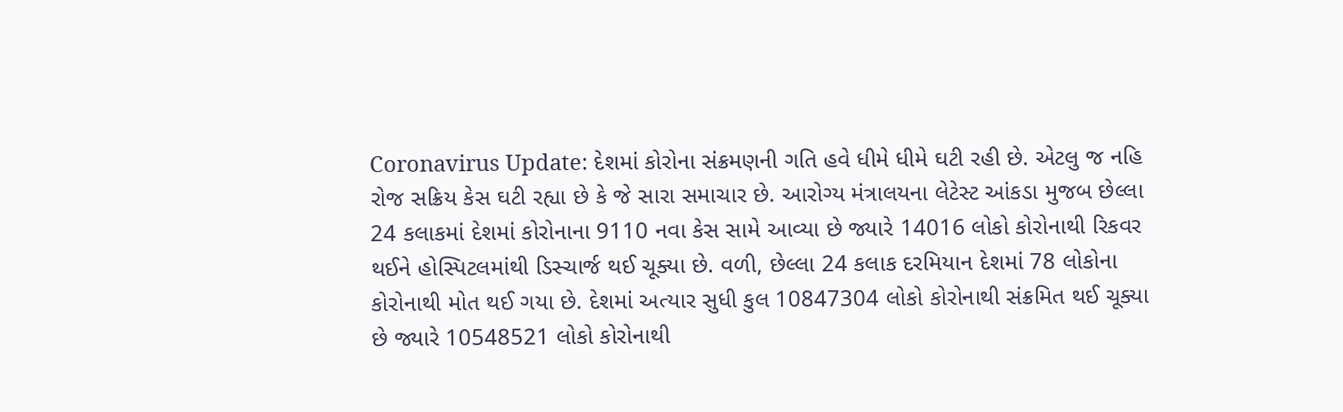Coronavirus Update: દેશમાં કોરોના સંક્રમણની ગતિ હવે ધીમે ધીમે ઘટી રહી છે. એટલુ જ નહિ રોજ સક્રિય કેસ ઘટી રહ્યા છે કે જે સારા સમાચાર છે. આરોગ્ય મંત્રાલયના લેટેસ્ટ આંકડા મુજબ છેલ્લા 24 કલાકમાં દેશમાં કોરોનાના 9110 નવા કેસ સામે આવ્યા છે જ્યારે 14016 લોકો કોરોનાથી રિકવર થઈને હોસ્પિટલમાંથી ડિસ્ચાર્જ થઈ ચૂક્યા છે. વળી, છેલ્લા 24 કલાક દરમિયાન દેશમાં 78 લોકોના કોરોનાથી મોત થઈ ગયા છે. દેશમાં અત્યાર સુધી કુલ 10847304 લોકો કોરોનાથી સંક્રમિત થઈ ચૂક્યા છે જ્યારે 10548521 લોકો કોરોનાથી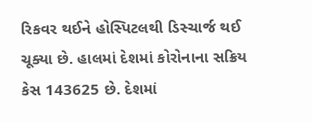રિકવર થઈને હોસ્પિટલથી ડિસ્ચાર્જ થઈ ચૂક્યા છે. હાલમાં દેશમાં કોરોનાના સક્રિય કેસ 143625 છે. દેશમાં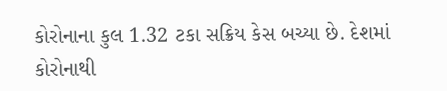કોરોનાના કુલ 1.32 ટકા સક્રિય કેસ બચ્યા છે. દેશમાં કોરોનાથી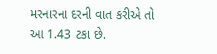મરનારના દરની વાત કરીએ તો આ 1.43 ટકા છે.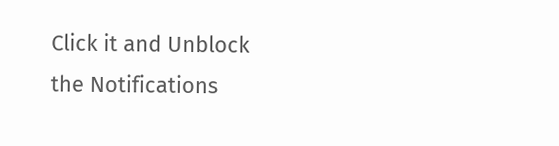Click it and Unblock the Notifications